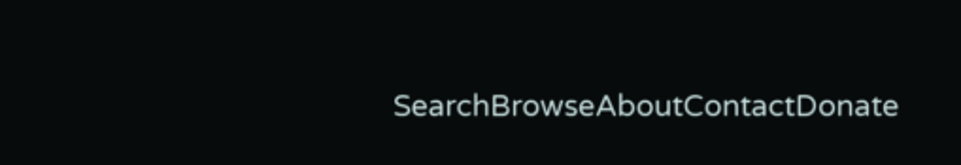SearchBrowseAboutContactDonate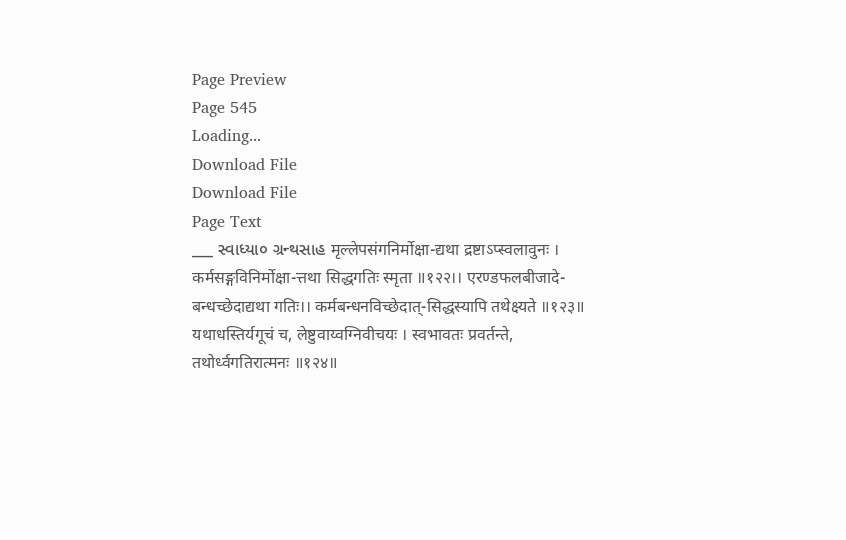Page Preview
Page 545
Loading...
Download File
Download File
Page Text
___ સ્વાધ્યા૦ ગ્રન્થસાહ मृल्लेपसंगनिर्मोक्षा-द्यथा द्रष्टाऽप्स्वलावुनः । कर्मसङ्गविनिर्मोक्षा-त्तथा सिद्धगतिः स्मृता ॥१२२।। एरण्डफलबीजादे-बन्धच्छेदाद्यथा गतिः।। कर्मबन्धनविच्छेदात्-सिद्धस्यापि तथेक्ष्यते ॥१२३॥ यथाधस्तिर्यगूचं च, लेष्टुवाय्वग्निवीचयः । स्वभावतः प्रवर्तन्ते, तथोर्ध्वगतिरात्मनः ॥१२४॥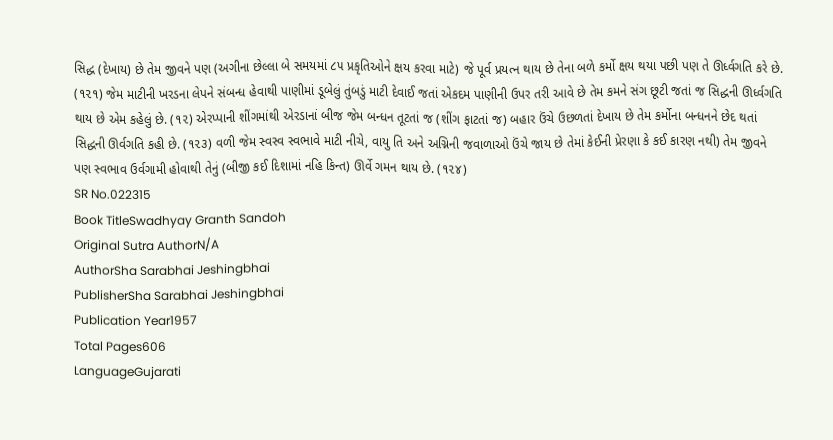સિદ્ધ (દેખાય) છે તેમ જીવને પણ (અગીના છેલ્લા બે સમયમાં ૮૫ પ્રકૃતિઓને ક્ષય કરવા માટે) જે પૂર્વ પ્રયત્ન થાય છે તેના બળે કર્મો ક્ષય થયા પછી પણ તે ઊર્ધ્વગતિ કરે છે. (૧૨૧) જેમ માટીની ખરડના લેપને સંબન્ધ હેવાથી પાણીમાં ડૂબેલું તુંબડું માટી દેવાઈ જતાં એકદમ પાણીની ઉપર તરી આવે છે તેમ કમને સંગ છૂટી જતાં જ સિદ્ધની ઊર્ધ્વગતિ થાય છે એમ કહેલું છે. (૧૨) એરપ્પાની શીંગમાંથી એરડાનાં બીજ જેમ બન્ધન તૂટતાં જ (શીંગ ફાટતાં જ) બહાર ઉંચે ઉછળતાં દેખાય છે તેમ કર્મોના બન્ધનને છેદ થતાં સિદ્ધની ઊર્વગતિ કહી છે. (૧૨૩) વળી જેમ સ્વસ્વ સ્વભાવે માટી નીચે, વાયુ તિ અને અગ્નિની જવાળાઓ ઉંચે જાય છે તેમાં કેઈની પ્રેરણા કે કઈ કારણ નથી) તેમ જીવને પણ સ્વભાવ ઉર્વગામી હોવાથી તેનું (બીજી કઈ દિશામાં નહિ કિન્ત) ઊર્વે ગમન થાય છે. (૧૨૪)
SR No.022315
Book TitleSwadhyay Granth Sandoh
Original Sutra AuthorN/A
AuthorSha Sarabhai Jeshingbhai
PublisherSha Sarabhai Jeshingbhai
Publication Year1957
Total Pages606
LanguageGujarati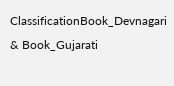ClassificationBook_Devnagari & Book_Gujarati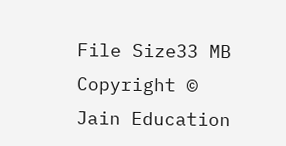File Size33 MB
Copyright © Jain Education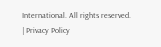International. All rights reserved. | Privacy Policy